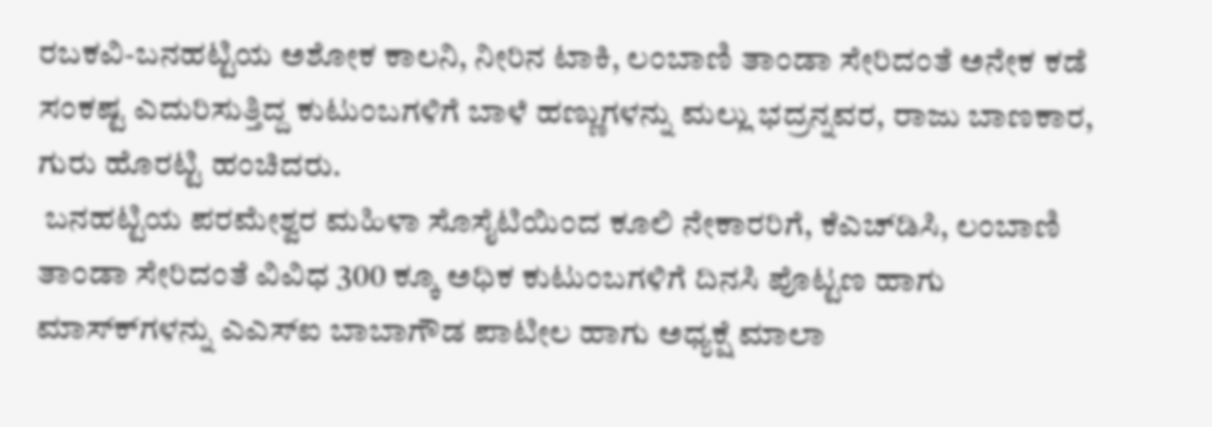ರಬಕವಿ-ಬನಹಟ್ಟಿಯ ಅಶೋಕ ಕಾಲನಿ, ನೀರಿನ ಟಾಕಿ, ಲಂಬಾಣಿ ತಾಂಡಾ ಸೇರಿದಂತೆ ಅನೇಕ ಕಡೆ ಸಂಕಷ್ಟ ಎದುರಿಸುತ್ತಿದ್ದ ಕುಟುಂಬಗಳಿಗೆ ಬಾಳೆ ಹಣ್ಣುಗಳನ್ನು ಮಲ್ಲು ಭದ್ರನ್ನವರ, ರಾಜು ಬಾಣಕಾರ, ಗುರು ಹೊರಟ್ಟಿ ಹಂಚಿದರು.
 ಬನಹಟ್ಟಿಯ ಪರಮೇಶ್ವರ ಮಹಿಳಾ ಸೊಸೈಟಿಯಿಂದ ಕೂಲಿ ನೇಕಾರರಿಗೆ, ಕೆಎಚ್‍ಡಿಸಿ, ಲಂಬಾಣಿ ತಾಂಡಾ ಸೇರಿದಂತೆ ವಿವಿಧ 300 ಕ್ಕೂ ಅಧಿಕ ಕುಟುಂಬಗಳಿಗೆ ದಿನಸಿ ಪೊಟ್ಟಣ ಹಾಗು ಮಾಸ್ಕ್‍ಗಳನ್ನು ಎಎಸ್‍ಐ ಬಾಬಾಗೌಡ ಪಾಟೀಲ ಹಾಗು ಅಧ್ಯಕ್ಷೆ ಮಾಲಾ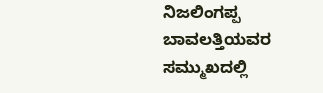ನಿಜಲಿಂಗಪ್ಪ ಬಾವಲತ್ತಿಯವರ ಸಮ್ಮುಖದಲ್ಲಿ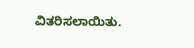ವಿತರಿಸಲಾಯಿತು.